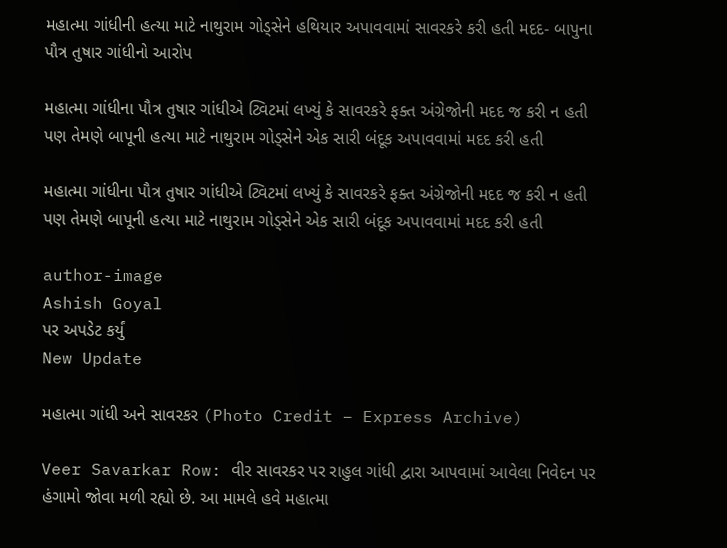મહાત્મા ગાંધીની હત્યા માટે નાથુરામ ગોડ્સેને હથિયાર અપાવવામાં સાવરકરે કરી હતી મદદ- બાપુના પૌત્ર તુષાર ગાંધીનો આરોપ

મહાત્મા ગાંધીના પૌત્ર તુષાર ગાંધીએ ટ્વિટમાં લખ્યું કે સાવરકરે ફક્ત અંગ્રેજોની મદદ જ કરી ન હતી પણ તેમણે બાપૂની હત્યા માટે નાથુરામ ગોડ્સેને એક સારી બંદૂક અપાવવામાં મદદ કરી હતી

મહાત્મા ગાંધીના પૌત્ર તુષાર ગાંધીએ ટ્વિટમાં લખ્યું કે સાવરકરે ફક્ત અંગ્રેજોની મદદ જ કરી ન હતી પણ તેમણે બાપૂની હત્યા માટે નાથુરામ ગોડ્સેને એક સારી બંદૂક અપાવવામાં મદદ કરી હતી

author-image
Ashish Goyal
પર અપડેટ કર્યું
New Update

મહાત્મા ગાંધી અને સાવરકર (Photo Credit – Express Archive)

Veer Savarkar Row: વીર સાવરકર પર રાહુલ ગાંધી દ્વારા આપવામાં આવેલા નિવેદન પર હંગામો જોવા મળી રહ્યો છે. આ મામલે હવે મહાત્મા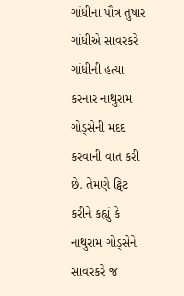ગાંધીના પૌત્ર તુષાર ગાંધીએ સાવરકરે ગાંધીની હત્યા કરનાર નાથુરામ ગોડ્સેની મદદ કરવાની વાત કરી છે. તેમણે ટ્વિટ કરીને કહ્યું કે નાથુરામ ગોડ્સેને સાવરકરે જ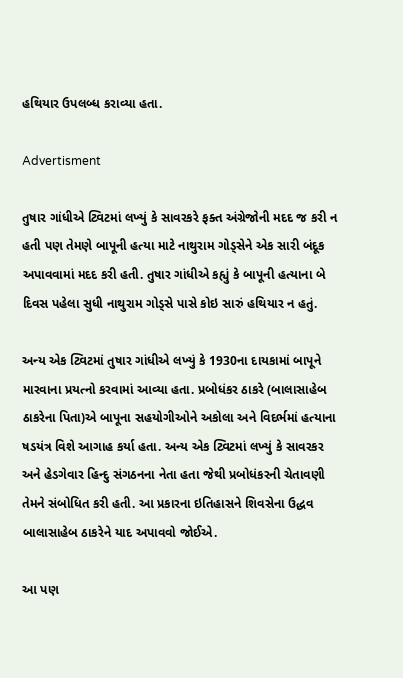હથિયાર ઉપલબ્ધ કરાવ્યા હતા.

Advertisment

તુષાર ગાંધીએ ટ્વિટમાં લખ્યું કે સાવરકરે ફક્ત અંગ્રેજોની મદદ જ કરી ન હતી પણ તેમણે બાપૂની હત્યા માટે નાથુરામ ગોડ્સેને એક સારી બંદૂક અપાવવામાં મદદ કરી હતી. તુષાર ગાંધીએ કહ્યું કે બાપૂની હત્યાના બે દિવસ પહેલા સુધી નાથુરામ ગોડ્સે પાસે કોઇ સારું હથિયાર ન હતું.

અન્ય એક ટ્વિટમાં તુષાર ગાંધીએ લખ્યું કે 1930ના દાયકામાં બાપૂને મારવાના પ્રયત્નો કરવામાં આવ્યા હતા. પ્રબોધંકર ઠાકરે (બાલાસાહેબ ઠાકરેના પિતા)એ બાપૂના સહયોગીઓને અકોલા અને વિદર્ભમાં હત્યાના ષડયંત્ર વિશે આગાહ કર્યા હતા. અન્ય એક ટ્વિટમાં લખ્યું કે સાવરકર અને હેડગેવાર હિન્દુ સંગઠનના નેતા હતા જેથી પ્રબોધંકરની ચેતાવણી તેમને સંબોધિત કરી હતી. આ પ્રકારના ઇતિહાસને શિવસેના ઉદ્ધવ બાલાસાહેબ ઠાકરેને યાદ અપાવવો જોઈએ.

આ પણ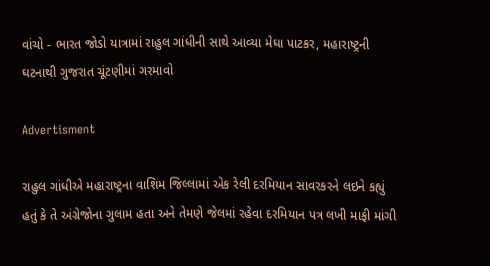વાંચો - ભારત જોડો યાત્રામાં રાહુલ ગાંધીની સાથે આવ્યા મેઘા પાટકર, મહારાષ્ટ્રની ઘટનાથી ગુજરાત ચૂંટણીમાં ગરમાવો

Advertisment

રાહુલ ગાંધીએ મહારાષ્ટ્રના વાશિમ જિલ્લામાં એક રેલી દરમિયાન સાવરકરને લઇને કહ્યું હતું કે તે અંગ્રેજોના ગુલામ હતા અને તેમણે જેલમાં રહેવા દરમિયાન પત્ર લખી માફી માંગી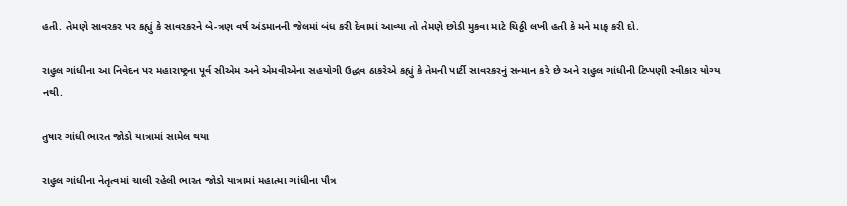હતી. તેમણે સાવરકર પર કહ્યું કે સાવરકરને બે-ત્રણ વર્ષ અંડમાનની જેલમાં બંધ કરી દેવામાં આવ્યા તો તેમણે છોડી મુકવા માટે ચિઠ્ઠી લખી હતી કે મને માફ કરી દો.

રાહુલ ગાંધીના આ નિવેદન પર મહારાષ્ટ્રના પૂર્વ સીએમ અને એમવીએના સહયોગી ઉદ્ધવ ઠાકરેએ કહ્યું કે તેમની પાર્ટી સાવરકરનું સન્માન કરે છે અને રાહુલ ગાંધીની ટિપ્પણી સ્વીકાર યોગ્ય નથી.

તુષાર ગાંધી ભારત જોડો યાત્રામાં સામેલ થયા

રાહુલ ગાંધીના નેતૃત્વમાં ચાલી રહેલી ભારત જોડો યાત્રામાં મહાત્મા ગાંધીના પૌત્ર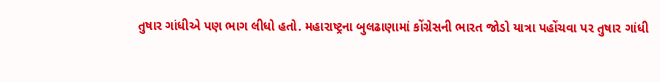તુષાર ગાંધીએ પણ ભાગ લીધો હતો. મહારાષ્ટ્રના બુલઢાણામાં કોંગ્રેસની ભારત જોડો યાત્રા પહોંચવા પર તુષાર ગાંધી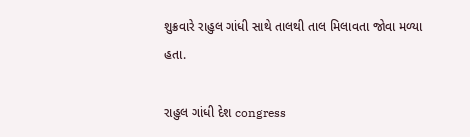શુક્રવારે રાહુલ ગાંધી સાથે તાલથી તાલ મિલાવતા જોવા મળ્યા હતા.

રાહુલ ગાંધી દેશ congress